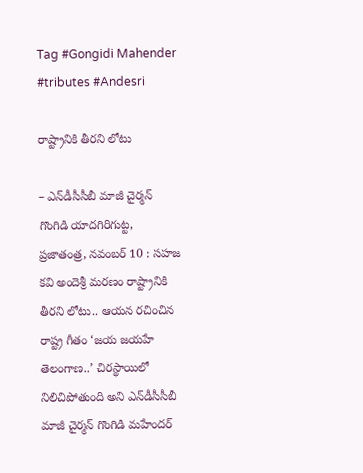Tag #Gongidi Mahender #tributes #Andesri

రాష్ట్రానికి తీరని లోటు

– ఎన్‌డీసీసీబీ మాజీ చైర్మన్‌ గొంగిడి యాదగిరిగుట్ట, ప్రజాతంత్ర, నవంబర్‌ 10 : సహజ కవి అందెశ్రీ మరణం రాష్ట్రానికి తీరని లోటు.. ఆయన రచించిన రాష్ట్ర గీతం ‘జయ జయహే తెలంగాణ..’ చిరస్థాయిలో నిలిచిపోతుంది అని ఎన్‌డీసీసీబీ మాజీ చైర్మన్‌ గొంగిడి మహేందర్‌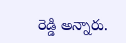రెడ్డి అన్నారు.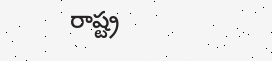రాష్ట్ర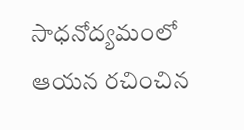సాధనోద్యమంలో ఆయన రచించిన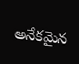అనేకమైన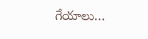గేయాలు…